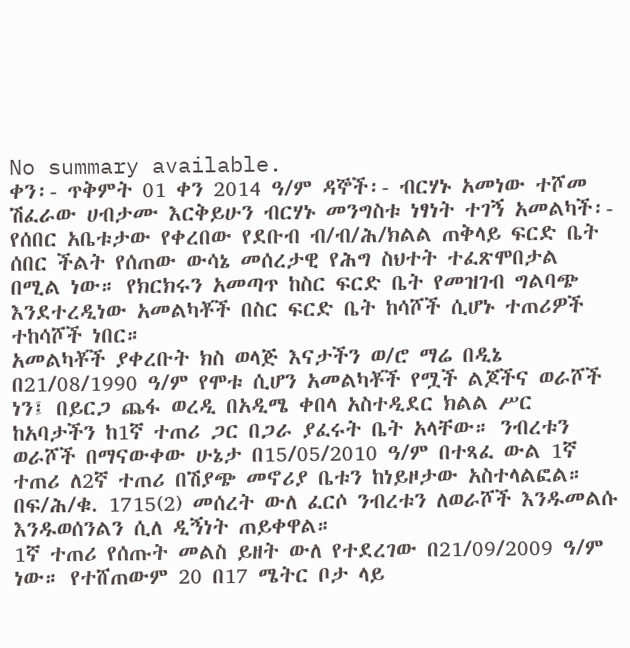No summary available.
ቀን፡- ጥቅምት 01 ቀን 2014 ዓ/ም ዳኞች፡- ብርሃኑ አመነው ተሾመ ሽፈራው ሀብታሙ እርቅይሁን ብርሃኑ መንግስቱ ነፃነት ተገኝ አመልካች፡-
የሰበር አቤቱታው የቀረበው የደቡብ ብ/ብ/ሕ/ክልል ጠቅላይ ፍርድ ቤት ሰበር ችልት የሰጠው ውሳኔ መሰረታዊ የሕግ ስህተት ተፈጽሞበታል በሚል ነው። የክርክሩን አመጣጥ ከስር ፍርድ ቤት የመዝገብ ግልባጭ እንደተረዲነው አመልካቾች በስር ፍርድ ቤት ከሳሾች ሲሆኑ ተጠሪዎች ተከሳሾች ነበር።
አመልካቾች ያቀረቡት ክስ ወላጅ እናታችን ወ/ሮ ማሬ በዲኔ በ21/08/1990 ዓ/ም የሞቱ ሲሆን አመልካቾች የሟች ልጆችና ወራሾች ነን፤ በይርጋ ጨፋ ወረዲ በአዲሜ ቀበላ አስተዲደር ክልል ሥር ከአባታችን ከ1ኛ ተጠሪ ጋር በጋራ ያፈሩት ቤት አላቸው። ንብረቱን ወራሾች በማናውቀው ሁኔታ በ15/05/2010 ዓ/ም በተጻፈ ውል 1ኛ ተጠሪ ለ2ኛ ተጠሪ በሽያጭ መኖሪያ ቤቱን ከነይዞታው አስተላልፎል። በፍ/ሕ/ቁ. 1715(2) መሰረት ውለ ፈርሶ ንብረቱን ለወራሾች እንዱመልሱ እንዱወሰንልን ሲለ ዲኝነት ጠይቀዋል።
1ኛ ተጠሪ የሰጡት መልስ ይዘት ውለ የተደረገው በ21/09/2009 ዓ/ም ነው። የተሸጠውም 20 በ17 ሜትር ቦታ ላይ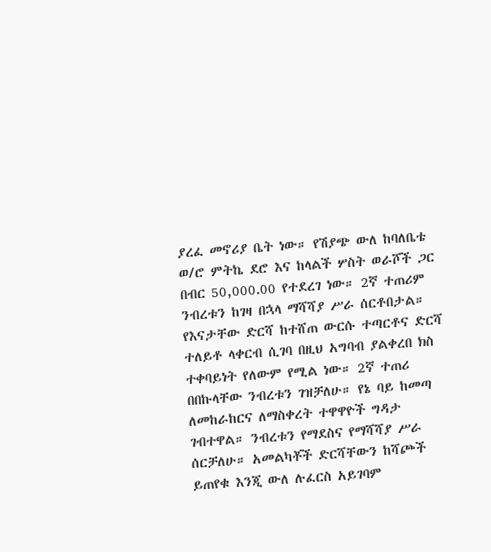ያረፈ መኖሪያ ቤት ነው። የሽያጭ ውለ ከባለቤቴ ወ/ሮ ምትኬ ደሮ እና ከላልች ሦስት ወራሾች ጋር በብር 50,000.00 የተደረገ ነው። 2ኛ ተጠሪም ንብረቱን ከገዛ በኋላ ማሻሻያ ሥራ ሰርቶበታል። የእናታቸው ድርሻ ከተሸጠ ውርሱ ተጣርቶና ድርሻ ተለይቶ ላቀርብ ሲገባ በዚህ አግባብ ያልቀረበ ክስ ተቀባይነት የለውም የሚል ነው። 2ኛ ተጠሪ በበኩላቸው ንብረቱን ገዝቻለሁ። የኔ ባይ ከመጣ ለመከራከርና ለማስቀረት ተዋዋዮች ግዳታ ገብተዋል። ንብረቱን የማደስና የማሻሻያ ሥራ ሰርቻለሁ። አመልካቾች ድርሻቸውን ከሻጮች ይጠየቁ እንጂ ውለ ሉፈርስ አይገባም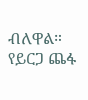ብለዋል። የይርጋ ጨፋ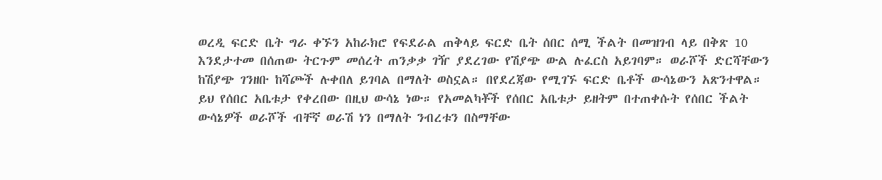ወረዲ ፍርድ ቤት ግራ ቀኙን አከራክሮ የፍደራል ጠቅላይ ፍርድ ቤት ሰበር ሰሚ ችልት በመዝገብ ላይ በቅጽ 10 እንደታተመ በሰጠው ትርጉም መሰረት ጠንቃቃ ገዥ ያደረገው የሽያጭ ውል ሉፈርስ አይገባም። ወራሾች ድርሻቸውን ከሽያጭ ገንዘቡ ከሻጮች ሉቀበለ ይገባል በማለት ወስኗል። በየደረጃው የሚገኙ ፍርድ ቤቶች ውሳኔውን አጽንተዋል።
ይህ የሰበር አቤቱታ የቀረበው በዚህ ውሳኔ ነው። የአመልካቾች የሰበር አቤቱታ ይዘትም በተጠቀሱት የሰበር ችልት ውሳኔዎች ወራሾች ብቸኛ ወራሽ ነን በማለት ንብረቱን በስማቸው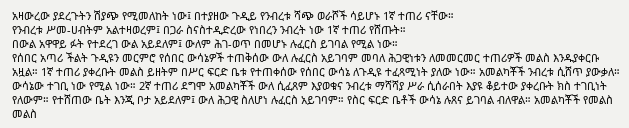አዛውረው ያደረጉትን ሽያጭ የሚመለከት ነው፤ በተያዘው ጉዲይ የንብረቱ ሻጭ ወራሾች ሳይሆኑ 1ኛ ተጠሪ ናቸው።
የንብረቱ ሥመ-ሀብትም አልተዛወረም፤ በጋራ ስናስተዲድረው የነበረን ንብረት ነው 1ኛ ተጠሪ የሸጡት።
በውል አዋዋይ ፉት የተደረገ ውል አይደለም፤ ውለም ሕገ-ወጥ በመሆኑ ሉፈርስ ይገባል የሚል ነው።
የሰበር አጣሪ ችልት ጉዲዩን መርምሮ የሰበር ውሳኔዎች ተጠቅሰው ውለ ሉፈርስ አይገባም መባለ ሕጋዊነቱን ለመመርመር ተጠሪዎች መልስ እንዱያቀርቡ አዟል። 1ኛ ተጠሪ ያቀረቡት መልስ ይዘትም በሥር ፍርድ ቤቱ የተጠቀሰው የሰበር ውሳኔ ለጉዲዩ ተፈጻሚነት ያለው ነው። አመልካቾች ንብረቱ ሲሸጥ ያውቃለ። ውሳኔው ተገቢ ነው የሚል ነው። 2ኛ ተጠሪ ደግሞ አመልካቾች ውለ ሲፈጸም እያወቁና ንብረቱ ማሻሻያ ሥራ ሲሰራበት እያዩ ቆይተው ያቀረቡት ክስ ተገቢነት የለውም። የተሸጠው ቤት እንጂ ቦታ አይደለም፤ ውለ ሕጋዊ ስለሆነ ሉፈርስ አይገባም። የስር ፍርድ ቤቶች ውሳኔ ሉጸና ይገባል ብለዋል። አመልካቾች የመልስ መልስ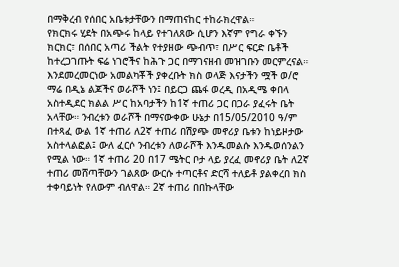በማቅረብ የሰበር አቤቱታቸውን በማጠናከር ተከራክረዋል።
የክርክሩ ሂደት በአጭሩ ከላይ የተገለጸው ሲሆን እኛም የግራ ቀኙን ክርክር፣ በሰበር አጣሪ ችልት የተያዘው ጭብጥ፣ በሥር ፍርድ ቤቶች ከተረጋገጡት ፍሬ ነገሮችና ከሕጉ ጋር በማገናዘብ መዝገቡን መርምረናል።
እንደመረመርነው አመልካቾች ያቀረቡት ክስ ወላጅ እናታችን ሟች ወ/ሮ ማሬ በዲኔ ልጆችና ወራሾች ነን፤ በይርጋ ጨፋ ወረዲ በአዲሜ ቀበላ አስተዲደር ክልል ሥር ከአባታችን ከ1ኛ ተጠሪ ጋር በጋራ ያፈሩት ቤት አላቸው። ንብረቱን ወራሾች በማናውቀው ሁኔታ በ15/05/2010 ዓ/ም በተጻፈ ውል 1ኛ ተጠሪ ለ2ኛ ተጠሪ በሽያጭ መኖሪያ ቤቱን ከነይዞታው አስተላልፎል፤ ውለ ፈርሶ ንብረቱን ለወራሾች እንዱመልሱ እንዱወሰንልን የሚል ነው። 1ኛ ተጠሪ 20 በ17 ሜትር ቦታ ላይ ያረፈ መኖሪያ ቤት ለ2ኛ ተጠሪ መሸጣቸውን ገልጸው ውርሱ ተጣርቶና ድርሻ ተለይቶ ያልቀረበ ክስ ተቀባይነት የለውም ብለዋል። 2ኛ ተጠሪ በበኩላቸው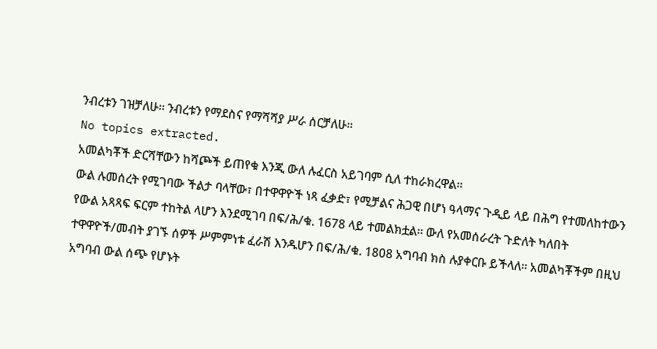ንብረቱን ገዝቻለሁ። ንብረቱን የማደስና የማሻሻያ ሥራ ሰርቻለሁ።
No topics extracted.
አመልካቾች ድርሻቸውን ከሻጮች ይጠየቁ እንጂ ውለ ሉፈርስ አይገባም ሲለ ተከራክረዋል።
ውል ሉመሰረት የሚገባው ችልታ ባላቸው፣ በተዋዋዮች ነጻ ፈቃድ፣ የሚቻልና ሕጋዊ በሆነ ዓላማና ጉዲይ ላይ በሕግ የተመለከተውን የውል አጻጻፍ ፍርም ተከትል ላሆን እንደሚገባ በፍ/ሕ/ቁ. 1678 ላይ ተመልክቷል። ውለ የአመሰራረት ጉድለት ካለበት ተዋዋዮች/መብት ያገኙ ሰዎች ሥምምነቱ ፈራሽ እንዱሆን በፍ/ሕ/ቁ. 1808 አግባብ ክስ ሉያቀርቡ ይችላለ። አመልካቾችም በዚህ አግባብ ውል ሰጭ የሆኑት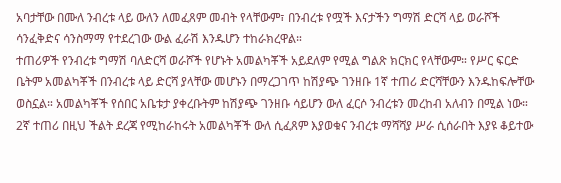አባታቸው በሙለ ንብረቱ ላይ ውለን ለመፈጸም መብት የላቸውም፣ በንብረቱ የሟች እናታችን ግማሽ ድርሻ ላይ ወራሾች ሳንፈቅድና ሳንስማማ የተደረገው ውል ፈራሽ እንዱሆን ተከራክረዋል።
ተጠሪዎች የንብረቱ ግማሽ ባለድርሻ ወራሾች የሆኑት አመልካቾች አይደለም የሚል ግልጽ ክርክር የላቸውም። የሥር ፍርድ ቤትም አመልካቾች በንብረቱ ላይ ድርሻ ያላቸው መሆኑን በማረጋገጥ ከሽያጭ ገንዘቡ 1ኛ ተጠሪ ድርሻቸውን እንዱከፍሎቸው ወስኗል። አመልካቾች የሰበር አቤቱታ ያቀረቡትም ከሽያጭ ገንዘቡ ሳይሆን ውለ ፈርሶ ንብረቱን መረከብ አለብን በሚል ነው።
2ኛ ተጠሪ በዚህ ችልት ደረጃ የሚከራከሩት አመልካቾች ውለ ሲፈጸም እያወቁና ንብረቱ ማሻሻያ ሥራ ሲሰራበት እያዩ ቆይተው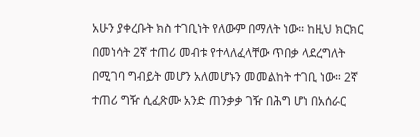አሁን ያቀረቡት ክስ ተገቢነት የለውም በማለት ነው። ከዚህ ክርክር በመነሳት 2ኛ ተጠሪ መብቱ የተላለፈላቸው ጥበቃ ላደረግለት በሚገባ ግብይት መሆን አለመሆኑን መመልከት ተገቢ ነው። 2ኛ ተጠሪ ግዥ ሲፈጽሙ አንድ ጠንቃቃ ገዥ በሕግ ሆነ በአሰራር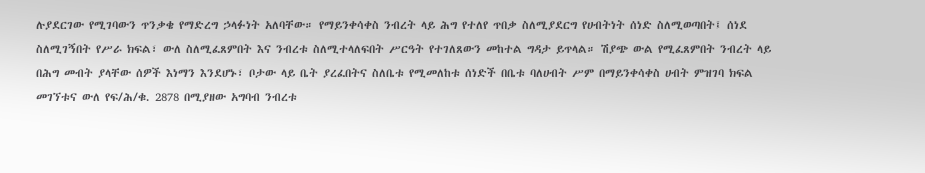ሉያደርገው የሚገባውን ጥንቃቄ የማድረግ ኃላፉነት አለባቸው። የማይንቀሳቀስ ንብረት ላይ ሕግ የተለየ ጥበቃ ስለሚያደርግ የሀብትነት ሰነድ ስለሚወጣበት፤ ሰነደ ስለሚገኝበት የሥራ ክፍል፣ ውለ ስለሚፈጸምበት እና ንብረቱ ስለሚተላለፍበት ሥርዓት የተገለጸውን መከተል ግዳታ ይጥላል። ሽያጭ ውል የሚፈጸምበት ንብረት ላይ በሕግ መብት ያላቸው ሰዎች እነማን እንደሆኑ፣ ቦታው ላይ ቤት ያረፈበትና ስለቤቱ የሚመለከቱ ሰነድች በቤቱ ባለሀብት ሥም በማይንቀሳቀስ ሀብት ምዝገባ ክፍል መገኘቱና ውለ የፍ/ሕ/ቁ. 2878 በሚያዘው አግባብ ንብረቱ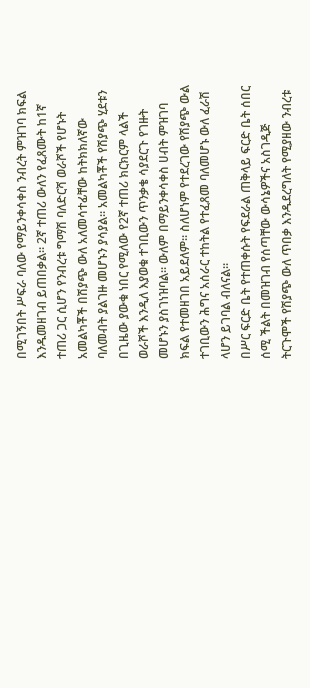በሚገኝበት ሥፍራ ባለው የማይንቀሳቀስ ንብረት ምዝገባ ክፍል እንዱመዘገብ ይጠበቃል። 2ኛ ተጠሪ ውለን የፈጸሙት ከ1ኛ ተጠሪ ጋር ሲሆን የንብረቱ ግማሽ ባለድርሻ ወራሾች የሆኑት አመልካቾች በሽያጭ ውለ አለመሳተፊቸው ከትክክለኛው ባለመብት ያልገዙ መሆኑን ያሳያል። አመልካቾች የሽያጭ ሂደቱን በጊዜው ያውቁ ነበር የሚለው የ2ኛ ተጠሪ ክርክርም ላልች ወራሾች እንዲለ እያወቁ ተገቢውን ጥንቃቄ ሳያደርጉ የገዙት መሆኑን ያስገነዝባል። ውለም በማይንቀሳቀስ ሀብት ምዝገባ ክፍል የተመዘገበ አይደለም። ስለሆነም የተደረገው የሽያጭ ውል ተገቢውን ሕግና አሰራር ተከትል የተፈጸመ ባለመሆኑ ውለ ፈራሽ ላሆን ይገባል ብለናል።
በሥር ፍርድ ቤት የተጠቀሱት የፍደራል ጠቅላይ ፍርድ ቤት ሰበር ሰሚ ችልት በመዝገብ የሰጣቸው ውሳኔዎችና አስገዲጅ ትርጉሞች የሽያጭ ውለ ጥበቃ እንዱደረግለት የሚያዘው ንብረቱ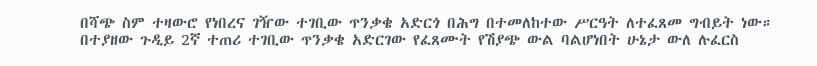በሻጭ ስም ተዛውሮ የነበረና ገዥው ተገቢው ጥንቃቄ አድርጎ በሕግ በተመለከተው ሥርዓት ለተፈጸመ ግብይት ነው። በተያዘው ጉዲይ 2ኛ ተጠሪ ተገቢው ጥንቃቄ አድርገው የፈጸሙት የሽያጭ ውል ባልሆነበት ሁኔታ ውለ ሉፈርስ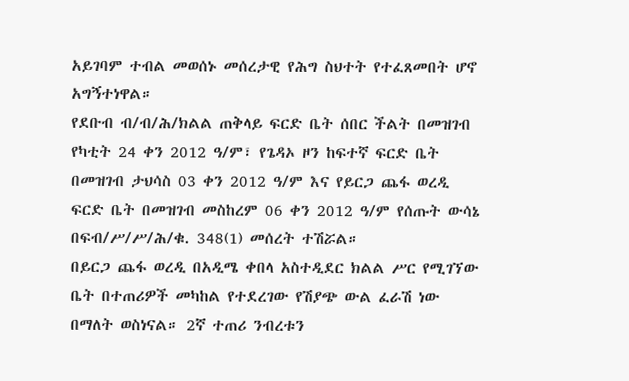አይገባም ተብል መወሰኑ መሰረታዊ የሕግ ስህተት የተፈጸመበት ሆኖ አግኝተነዋል።
የደቡብ ብ/ብ/ሕ/ክልል ጠቅላይ ፍርድ ቤት ሰበር ችልት በመዝገብ የካቲት 24 ቀን 2012 ዓ/ም፣ የጌዳኦ ዞን ከፍተኛ ፍርድ ቤት በመዝገብ ታህሳስ 03 ቀን 2012 ዓ/ም እና የይርጋ ጨፋ ወረዲ ፍርድ ቤት በመዝገብ መስከረም 06 ቀን 2012 ዓ/ም የሰጡት ውሳኔ በፍብ/ሥ/ሥ/ሕ/ቁ. 348(1) መሰረት ተሽሯል።
በይርጋ ጨፋ ወረዲ በአዲሜ ቀበላ አስተዲደር ክልል ሥር የሚገኘው ቤት በተጠሪዎች መካከል የተደረገው የሽያጭ ውል ፈራሽ ነው በማለት ወስነናል። 2ኛ ተጠሪ ንብረቱን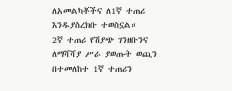ለአመልካቾችና ለ1ኛ ተጠሪ እንዱያስረክቡ ተወስኗል።
2ኛ ተጠሪ የሽያጭ ገንዘቡንና ለማሻሻያ ሥራ ያወጡት ወጪን በተመለከተ 1ኛ ተጠሪን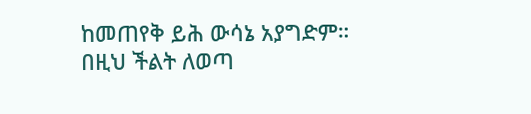ከመጠየቅ ይሕ ውሳኔ አያግድም።
በዚህ ችልት ለወጣ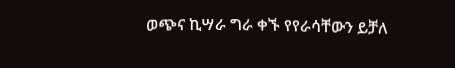ወጭና ኪሣራ ግራ ቀኙ የየራሳቸውን ይቻለ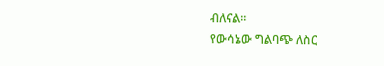ብለናል።
የውሳኔው ግልባጭ ለስር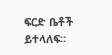ፍርድ ቤቶች ይተላለፍ።